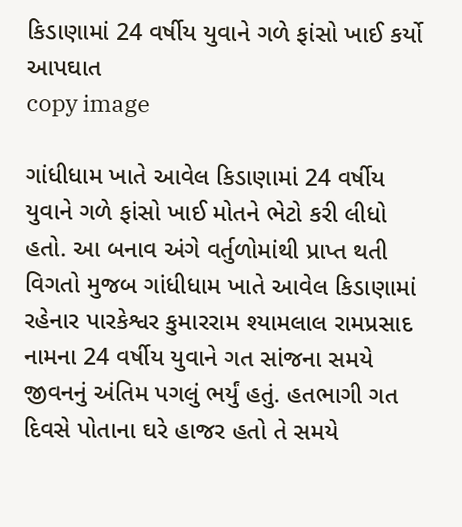કિડાણામાં 24 વર્ષીય યુવાને ગળે ફાંસો ખાઈ કર્યો આપઘાત
copy image

ગાંધીધામ ખાતે આવેલ કિડાણામાં 24 વર્ષીય યુવાને ગળે ફાંસો ખાઈ મોતને ભેટો કરી લીધો હતો. આ બનાવ અંગે વર્તુળોમાંથી પ્રાપ્ત થતી વિગતો મુજબ ગાંધીધામ ખાતે આવેલ કિડાણામાં રહેનાર પારકેશ્વર કુમારરામ શ્યામલાલ રામપ્રસાદ નામના 24 વર્ષીય યુવાને ગત સાંજના સમયે જીવનનું અંતિમ પગલું ભર્યું હતું. હતભાગી ગત દિવસે પોતાના ઘરે હાજર હતો તે સમયે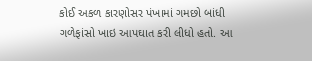કોઈ અકળ કારણોસર પંખામાં ગમછો બાંધી ગળેફાંસો ખાઇ આપઘાત કરી લીધો હતો. આ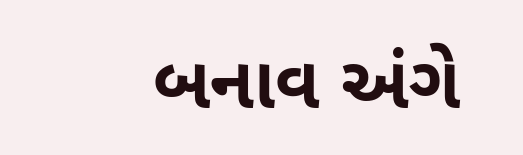બનાવ અંગે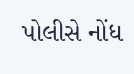પોલીસે નોંધ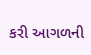કરી આગળની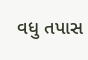વધુ તપાસ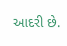આદરી છે.